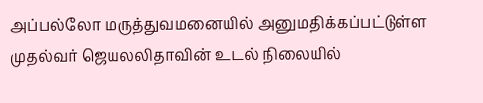அப்பல்லோ மருத்துவமனையில் அனுமதிக்கப்பட்டுள்ள முதல்வர் ஜெயலலிதாவின் உடல் நிலையில்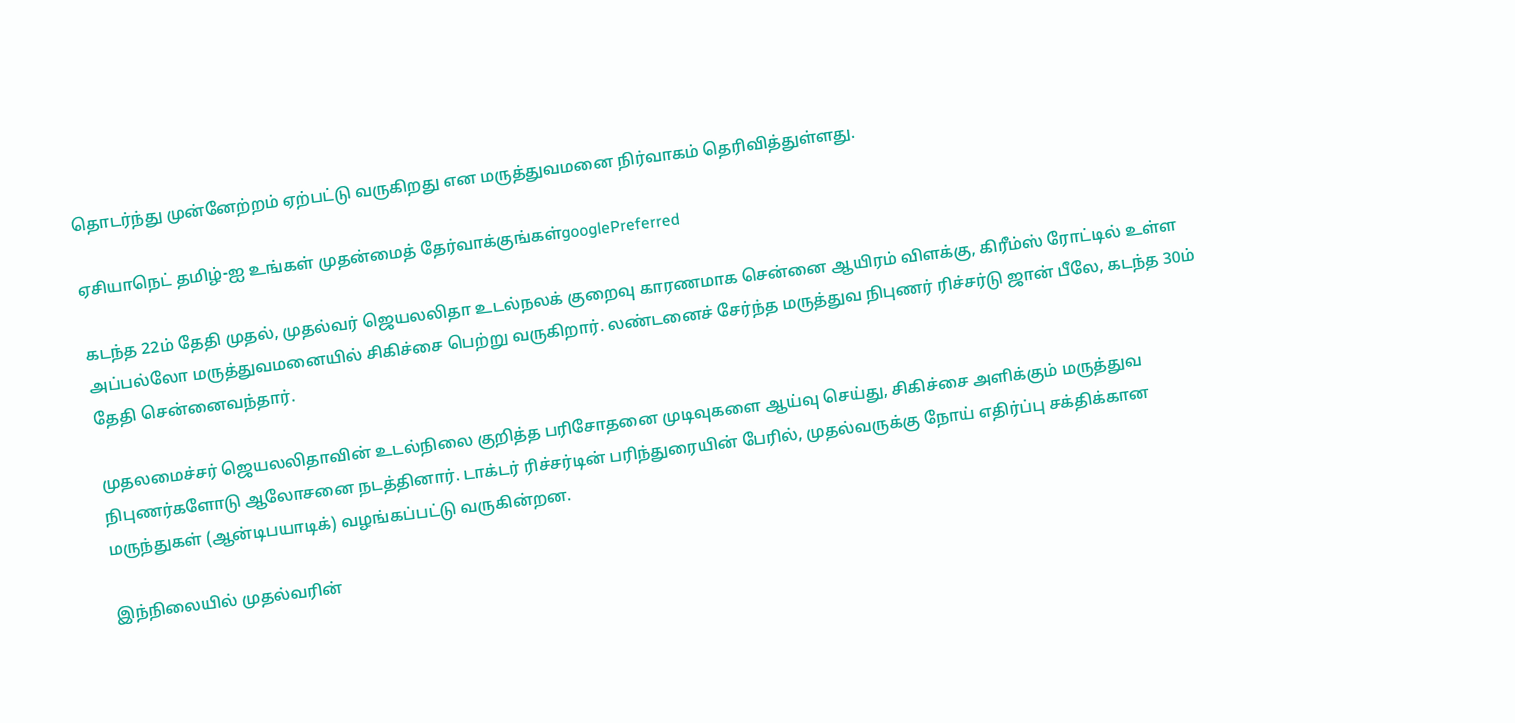தொடர்ந்து முன்னேற்றம் ஏற்பட்டு வருகிறது என மருத்துவமனை நிர்வாகம் தெரிவித்துள்ளது.

ஏசியாநெட் தமிழ்-ஐ உங்கள் முதன்மைத் தேர்வாக்குங்கள்googlePreferred

கடந்த 22ம் தேதி முதல், முதல்வர் ஜெயலலிதா உடல்நலக் குறைவு காரணமாக சென்னை ஆயிரம் விளக்கு, கிரீம்ஸ் ரோட்டில் உள்ள அப்பல்லோ மருத்துவமனையில் சிகிச்சை பெற்று வருகிறார். லண்டனைச் சேர்ந்த மருத்துவ நிபுணர் ரிச்சர்டு ஜான் பீலே, கடந்த 30ம் தேதி சென்னைவந்தார்.

முதலமைச்சர் ஜெயலலிதாவின் உடல்நிலை குறித்த பரிசோதனை முடிவுகளை ஆய்வு செய்து, சிகிச்சை அளிக்கும் மருத்துவ நிபுணர்களோடு ஆலோசனை நடத்தினார். டாக்டர் ரிச்சர்டின் பரிந்துரையின் பேரில், முதல்வருக்கு நோய் எதிர்ப்பு சக்திக்கான மருந்துகள் (ஆன்டிபயாடிக்) வழங்கப்பட்டு வருகின்றன.

இந்நிலையில் முதல்வரின்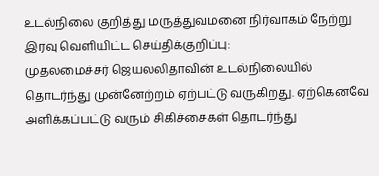உடல்நிலை குறித்து மருத்துவமனை நிர்வாகம் நேற்று இரவு வெளியிட்ட செய்திக்குறிப்பு:
முதலமைச்சர் ஜெயலலிதாவின் உடல்நிலையில் தொடர்ந்து முன்னேற்றம் ஏற்பட்டு வருகிறது. ஏற்கெனவே அளிக்கப்பட்டு வரும் சிகிச்சைகள் தொடர்ந்து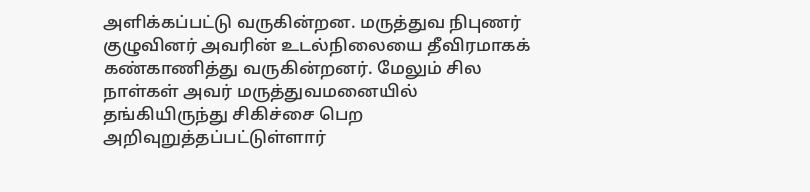அளிக்கப்பட்டு வருகின்றன. மருத்துவ நிபுணர் குழுவினர் அவரின் உடல்நிலையை தீவிரமாகக் கண்காணித்து வருகின்றனர். மேலும் சில நாள்கள் அவர் மருத்துவமனையில் தங்கியிருந்து சிகிச்சை பெற அறிவுறுத்தப்பட்டுள்ளார்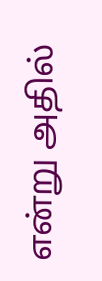என்று அதில்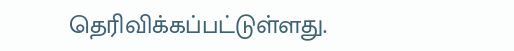தெரிவிக்கப்பட்டுள்ளது.